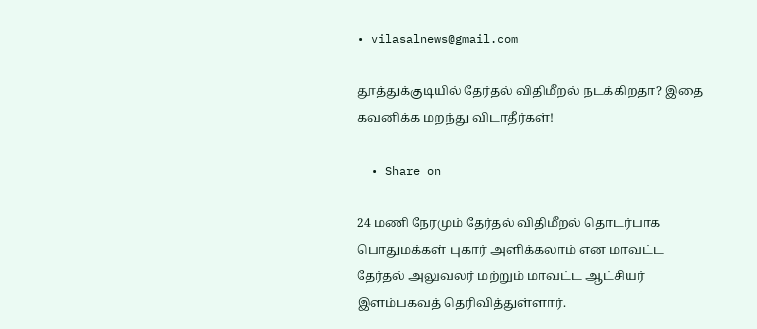• vilasalnews@gmail.com

தூத்துக்குடியில் தேர்தல் விதிமீறல் நடக்கிறதா? இதை கவனிக்க மறந்து விடாதீர்கள்!

  • Share on

24 மணி நேரமும் தேர்தல் விதிமீறல் தொடர்பாக பொதுமக்கள் புகார் அளிக்கலாம் என மாவட்ட தேர்தல் அலுவலர் மற்றும் மாவட்ட ஆட்சியர் இளம்பகவத் தெரிவித்துள்ளார்.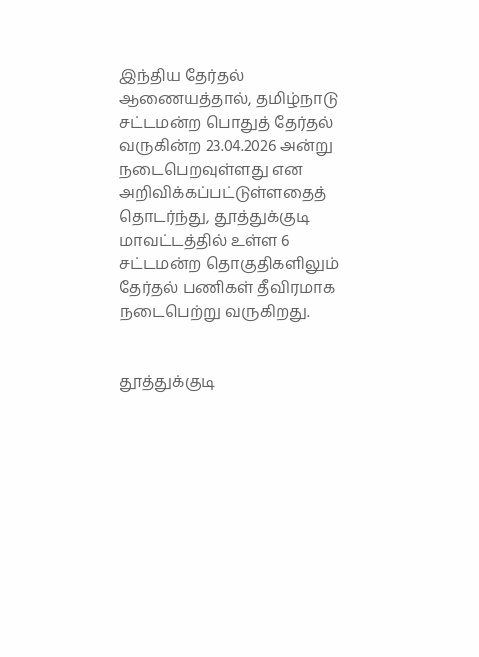இந்திய தேர்தல் ஆணையத்தால், தமிழ்நாடு சட்டமன்ற பொதுத் தேர்தல் வருகின்ற 23.04.2026 அன்று நடைபெறவுள்ளது என அறிவிக்கப்பட்டுள்ளதைத் தொடர்ந்து, தூத்துக்குடி மாவட்டத்தில் உள்ள 6 சட்டமன்ற தொகுதிகளிலும் தேர்தல் பணிகள் தீவிரமாக நடைபெற்று வருகிறது.


தூத்துக்குடி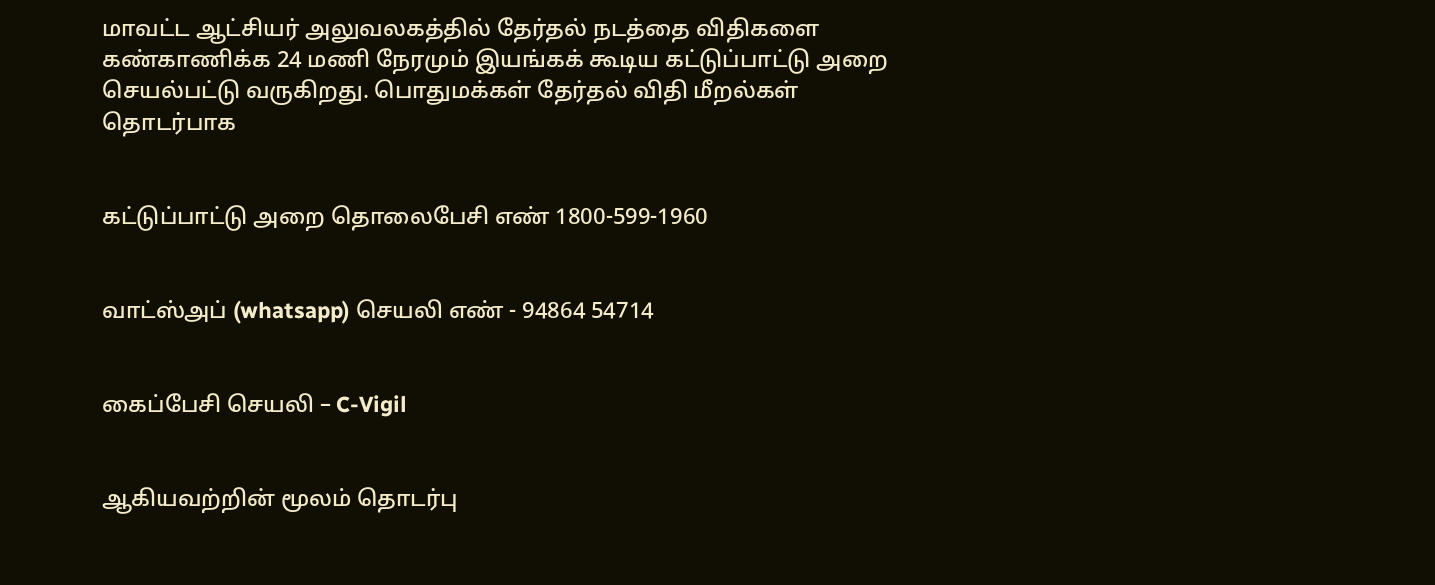மாவட்ட ஆட்சியர் அலுவலகத்தில் தேர்தல் நடத்தை விதிகளை கண்காணிக்க 24 மணி நேரமும் இயங்கக் கூடிய கட்டுப்பாட்டு அறை செயல்பட்டு வருகிறது. பொதுமக்கள் தேர்தல் விதி மீறல்கள் தொடர்பாக


கட்டுப்பாட்டு அறை தொலைபேசி எண் 1800-599-1960


வாட்ஸ்அப் (whatsapp) செயலி எண் - 94864 54714


கைப்பேசி செயலி – C-Vigil


ஆகியவற்றின் மூலம் தொடர்பு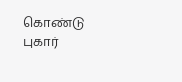கொண்டு புகார்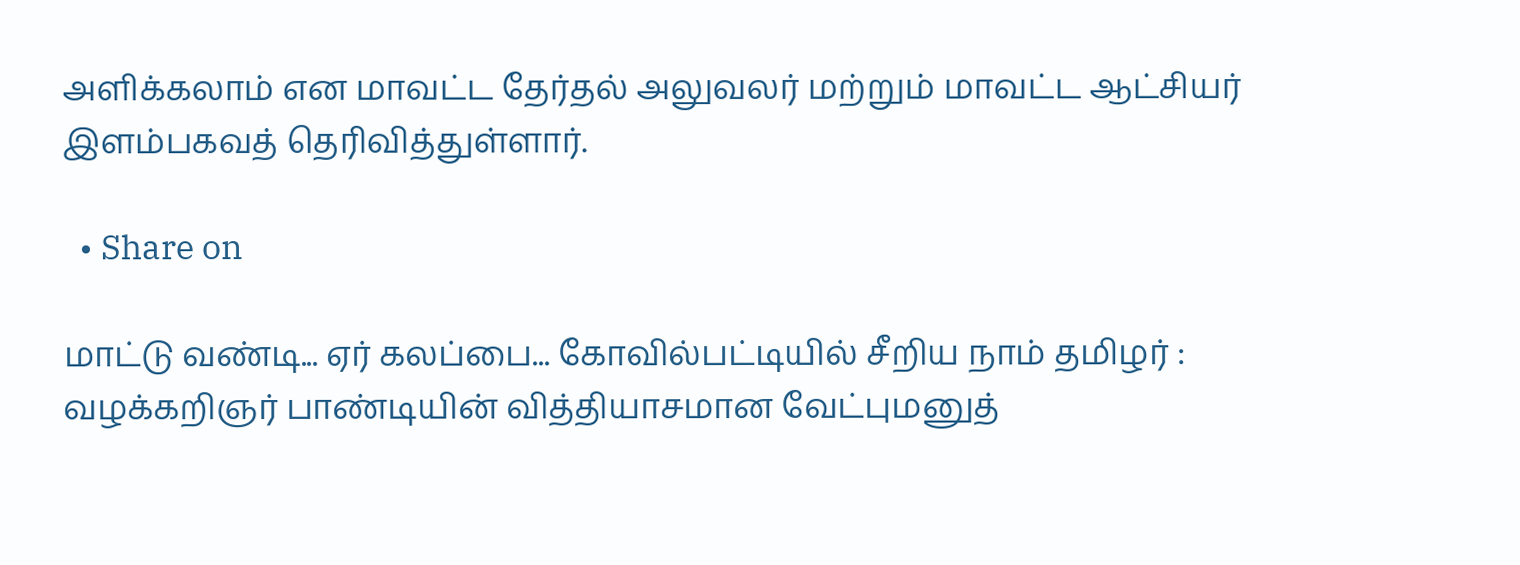அளிக்கலாம் என மாவட்ட தேர்தல் அலுவலர் மற்றும் மாவட்ட ஆட்சியர் இளம்பகவத் தெரிவித்துள்ளார்.

  • Share on

மாட்டு வண்டி... ஏர் கலப்பை... கோவில்பட்டியில் சீறிய நாம் தமிழர் : வழக்கறிஞர் பாண்டியின் வித்தியாசமான வேட்புமனுத்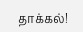தாக்கல்!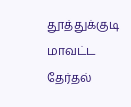தூத்துக்குடி மாவட்ட தேர்தல்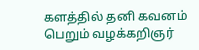களத்தில் தனி கவனம் பெறும் வழக்கறிஞர்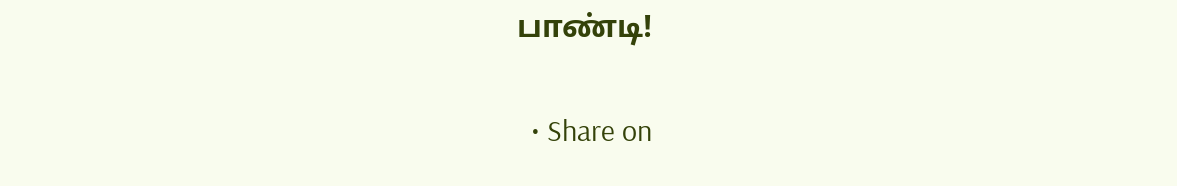பாண்டி!

  • Share on